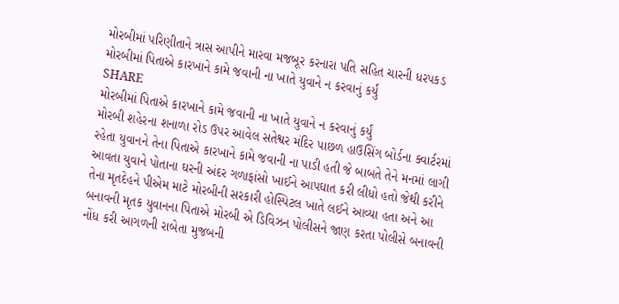મોરબીમાં પરિણીતાને ત્રાસ આપીને મારવા મજબૂર કરનારા પતિ સહિત ચારની ધરપકડ
મોરબીમાં પિતાએ કારખાને કામે જવાની ના ખાતે યુવાને ન કરવાનું કર્યું
SHARE
મોરબીમાં પિતાએ કારખાને કામે જવાની ના ખાતે યુવાને ન કરવાનું કર્યું
મોરબી શહેરના શનાળા રોડ ઉપર આવેલ સતેશ્વર મંદિર પાછળ હાઉસિંગ બોર્ડના ક્વાર્ટરમાં રહેતા યુવાનને તેના પિતાએ કારખાને કામે જવાની ના પાડી હતી જે બાબતે તેને મનમાં લાગી આવતા યુવાને પોતાના ઘરની અંદર ગળાફાંસો ખાઈને આપઘાત કરી લીધો હતો જેથી કરીને તેના મૃતદેહને પીએમ માટે મોરબીની સરકારી હોસ્પિટલ ખાતે લઈને આવ્યા હતા અને આ બનાવની મૃતક યુવાનના પિતાએ મોરબી એ ડિવિઝન પોલીસને જાણ કરતા પોલીસે બનાવની નોંધ કરી આગળની રાબેતા મુજબની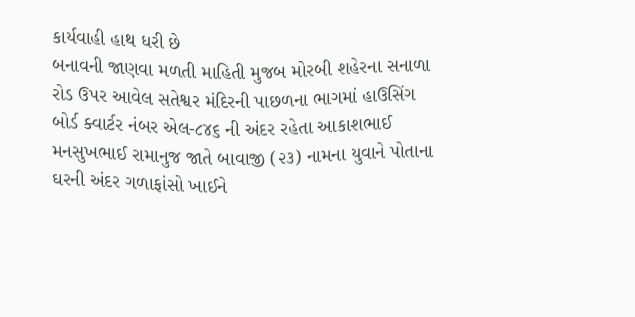કાર્યવાહી હાથ ધરી છે
બનાવની જાણવા મળતી માહિતી મુજબ મોરબી શહેરના સનાળા રોડ ઉપર આવેલ સતેશ્વર મંદિરની પાછળના ભાગમાં હાઉસિંગ બોર્ડ ક્વાર્ટર નંબર એલ-૮૪૬ ની અંદર રહેતા આકાશભાઈ મનસુખભાઈ રામાનુજ જાતે બાવાજી (૨૩) નામના યુવાને પોતાના ઘરની અંદર ગળાફાંસો ખાઈને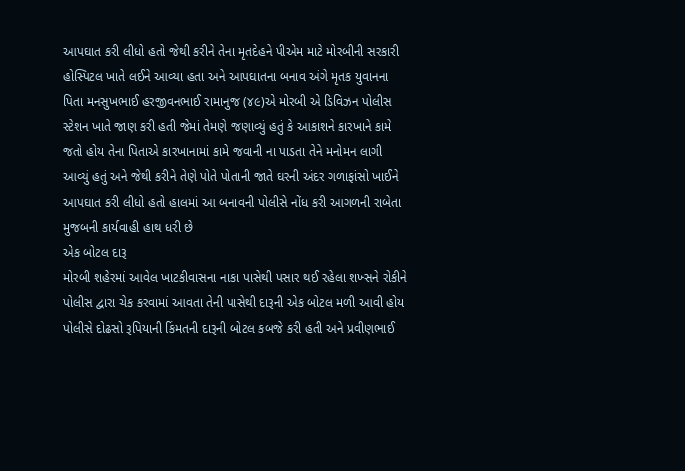આપઘાત કરી લીધો હતો જેથી કરીને તેના મૃતદેહને પીએમ માટે મોરબીની સરકારી હોસ્પિટલ ખાતે લઈને આવ્યા હતા અને આપઘાતના બનાવ અંગે મૃતક યુવાનના પિતા મનસુખભાઈ હરજીવનભાઈ રામાનુજ (૪૯)એ મોરબી એ ડિવિઝન પોલીસ સ્ટેશન ખાતે જાણ કરી હતી જેમાં તેમણે જણાવ્યું હતું કે આકાશને કારખાને કામે જતો હોય તેના પિતાએ કારખાનામાં કામે જવાની ના પાડતા તેને મનોમન લાગી આવ્યું હતું અને જેથી કરીને તેણે પોતે પોતાની જાતે ઘરની અંદર ગળાફાંસો ખાઈને આપઘાત કરી લીધો હતો હાલમાં આ બનાવની પોલીસે નોંધ કરી આગળની રાબેતા મુજબની કાર્યવાહી હાથ ધરી છે
એક બોટલ દારૂ
મોરબી શહેરમાં આવેલ ખાટકીવાસના નાકા પાસેથી પસાર થઈ રહેલા શખ્સને રોકીને પોલીસ દ્વારા ચેક કરવામાં આવતા તેની પાસેથી દારૂની એક બોટલ મળી આવી હોય પોલીસે દોઢસો રૂપિયાની કિંમતની દારૂની બોટલ કબજે કરી હતી અને પ્રવીણભાઈ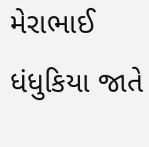મેરાભાઈ ધંધુકિયા જાતે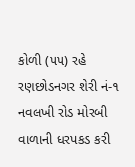કોળી (૫૫) રહે રણછોડનગર શેરી નં-૧ નવલખી રોડ મોરબી વાળાની ધરપકડ કરી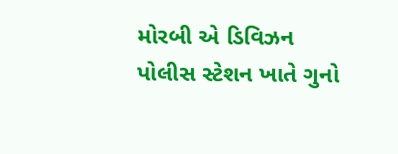મોરબી એ ડિવિઝન પોલીસ સ્ટેશન ખાતે ગુનો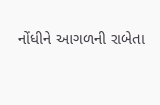નોંધીને આગળની રાબેતા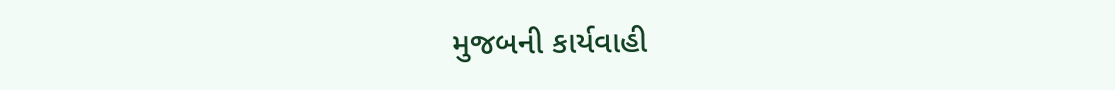મુજબની કાર્યવાહી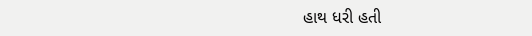હાથ ધરી હતી